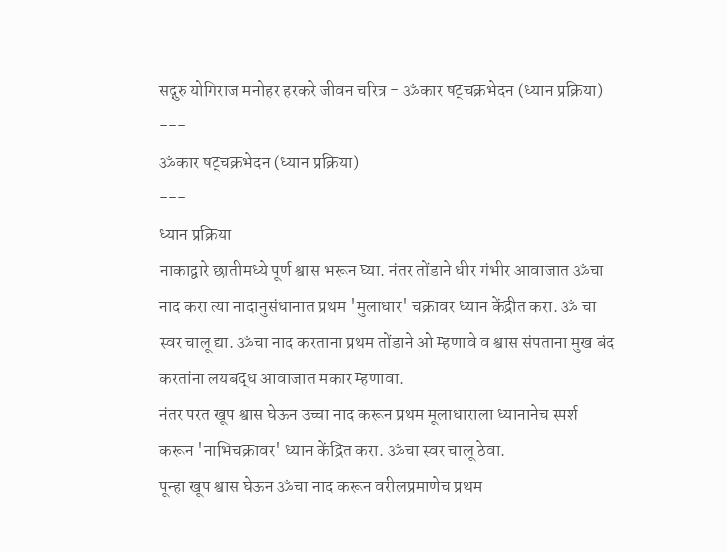सद्गुरु योगिराज मनोहर हरकरे जीवन चरित्र - ॐकार षट्चक्रभेदन (ध्यान प्रक्रिया)
---
ॐकार षट्चक्रभेदन (ध्यान प्रक्रिया)
---
ध्यान प्रक्रिया
नाकाद्वारे छातीमध्ये पूर्ण श्वास भरून घ्या. नंतर तोंडाने धीर गंभीर आवाजात ॐचा नाद करा त्या नादानुसंधानात प्रथम 'मुलाधार' चक्रावर ध्यान केंद्रीत करा. ॐ चा स्वर चालू द्या. ॐचा नाद करताना प्रथम तोंडाने ओ म्हणावे व श्वास संपताना मुख बंद करतांना लयबद्ध आवाजात मकार म्हणावा.
नंतर परत खूप श्वास घेऊन उच्चा नाद करून प्रथम मूलाधाराला ध्यानानेच स्पर्श करून 'नाभिचक्रावर' ध्यान केंद्रित करा. ॐचा स्वर चालू ठेवा.
पून्हा खूप श्वास घेऊन ॐचा नाद करून वरीलप्रमाणेच प्रथम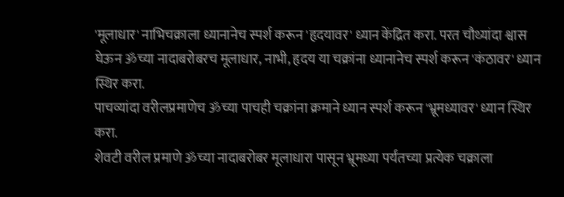'मूलाधार' नाभिचक्राला ध्यानानेच स्पर्श करून 'हृदयावर' ध्यान केंद्रित करा. परत चौथ्यांदा श्वास घेऊन ॐच्या नादाबरोबरच मूलाधार, नाभी, हृदय या चक्रांना ध्यानानेच स्पर्श करून 'कंठावर' ध्यान स्थिर करा.
पाचव्यांदा वरीलप्रमाणेच ॐच्या पाचही चक्रांना क्रमाने ध्यान स्पर्श करून 'भ्रूमध्यावर' ध्यान स्थिर करा.
शेवटी वरील प्रमाणे ॐच्या नादाबरोबर मूलाधारा पासून भ्रूमध्या पर्यंतच्या प्रत्येक चक्राला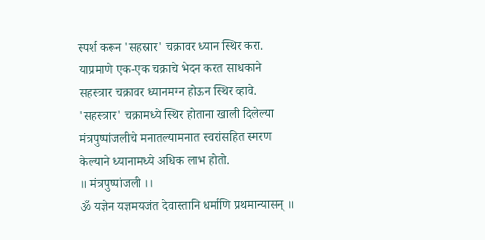स्पर्श करून 'सहस्रार' चक्रावर ध्यान स्थिर करा. याप्रमाणे एक-एक चक्राचे भेदन करत साधकाने सहस्त्रार चक्रावर ध्यानमग्न होऊन स्थिर व्हावे.
'सहस्त्रार' चक्रामध्ये स्थिर होताना खाली दिलेल्या मंत्रपुष्पांजलीचे मनातल्यामनात स्वरांसहित स्मरण केल्याने ध्यानामध्ये अधिक लाभ होतो.
॥ मंत्रपुष्पांजली ।।
ॐ यज्ञेन यज्ञमयजंत देवास्तानि धर्माणि प्रथमान्यासन् ॥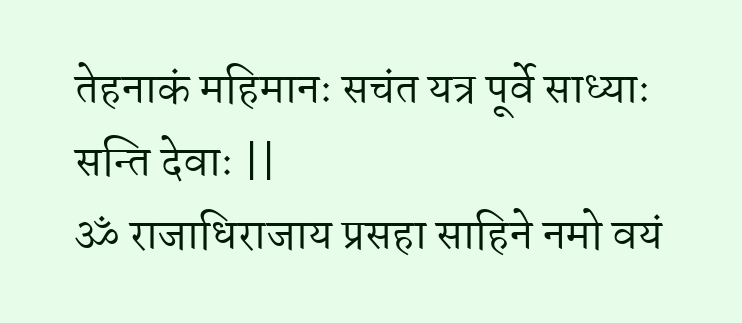तेहनाकं महिमानः सचंत यत्र पूर्वे साध्याः सन्ति देवाः ||
ॐ राजाधिराजाय प्रसहा साहिने नमो वयं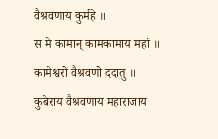वैश्रवणाय कुर्महे ॥
स मे कामान् कामकामाय महां ॥
कामेश्वरो वैश्रवणो ददातु ॥
कुबेराय वैश्रवणाय महाराजाय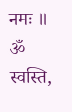नमः ॥
ॐ स्वस्ति,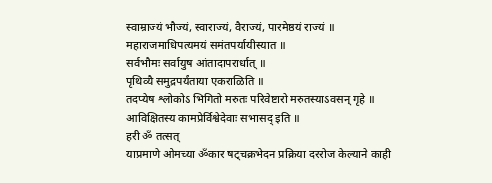स्वाम्राज्यं भौज्यं, स्वाराज्यं, वैराज्यं, पारमेष्ठयं राज्यं ॥
महाराजमाधिपत्यमयं समंतपर्यायीस्यात ॥
सर्वभौमः सर्वायुष आंतादापरार्धात् ॥
पृथिव्यै समुद्रपर्यंताया एकराळिति ॥
तदप्येष श्लोकोऽ भिगितो मरुतः परिवेष्टारो मरुतस्याऽवसन् गृहे ॥
आविक्षितस्य कामप्रेर्विश्वेदेवाः सभासद् इति ॥
हरी ॐ तत्सत्
याप्रमाणे ओमच्या ॐकार षट्चक्रभेदन प्रक्रिया दररोज केल्याने काही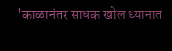'काळानंतर साधक खोल ध्यानात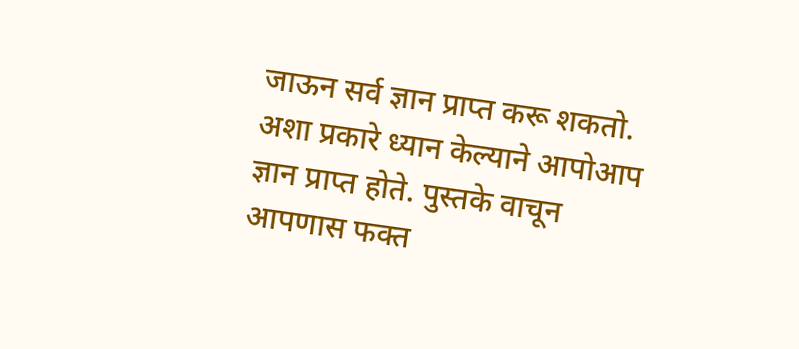जाऊन सर्व ज्ञान प्राप्त करू शकतो. अशा प्रकारे ध्यान केल्याने आपोआप ज्ञान प्राप्त होते. पुस्तके वाचून आपणास फक्त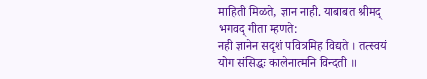माहिती मिळते, ज्ञान नाही. याबाबत श्रीमद् भगवद् गीता म्हणते:
नही ज्ञानेन सदृशं पवित्रमिह विद्यते । तत्स्वयं योग संसिद्धः कालेनात्मनि विन्दती ॥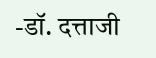-डॉ. दत्ताजी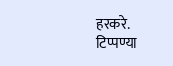हरकरे.
टिप्पण्या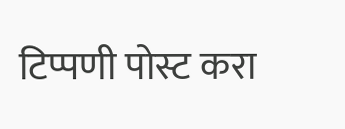टिप्पणी पोस्ट करा